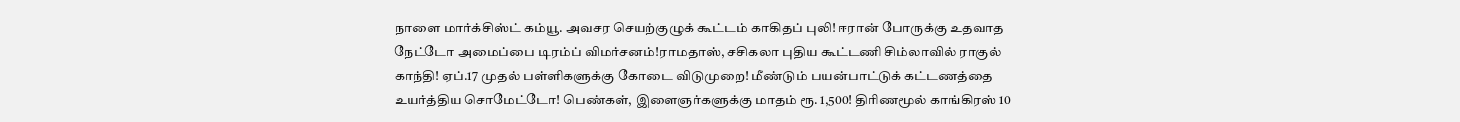நாளை மார்க்சிஸ்ட் கம்யூ. அவசர செயற்குழுக் கூட்டம் காகிதப் புலி! ஈரான் போருக்கு உதவாத நேட்டோ அமைப்பை டிரம்ப் விமர்சனம்!ராமதாஸ், சசிகலா புதிய கூட்டணி சிம்லாவில் ராகுல் காந்தி! ஏப்.17 முதல் பள்ளிகளுக்கு கோடை விடுமுறை! மீண்டும் பயன்பாட்டுக் கட்டணத்தை உயர்த்திய சொமேட்டோ! பெண்கள், இளைஞர்களுக்கு மாதம் ரூ. 1,500! திரிணமூல் காங்கிரஸ் 10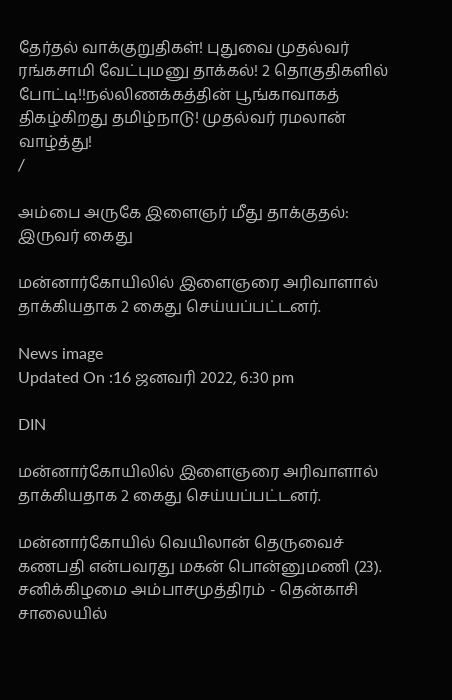தேர்தல் வாக்குறுதிகள்! புதுவை முதல்வர் ரங்கசாமி வேட்புமனு தாக்கல்! 2 தொகுதிகளில் போட்டி!!நல்லிணக்கத்தின் பூங்காவாகத் திகழ்கிறது தமிழ்நாடு! முதல்வர் ரமலான் வாழ்த்து!
/

அம்பை அருகே இளைஞர் மீது தாக்குதல்: இருவர் கைது

மன்னார்கோயிலில் இளைஞரை அரிவாளால் தாக்கியதாக 2 கைது செய்யப்பட்டனர்.

News image
Updated On :16 ஜனவரி 2022, 6:30 pm

DIN

மன்னார்கோயிலில் இளைஞரை அரிவாளால் தாக்கியதாக 2 கைது செய்யப்பட்டனர்.

மன்னார்கோயில் வெயிலான் தெருவைச் கணபதி என்பவரது மகன் பொன்னுமணி (23). சனிக்கிழமை அம்பாசமுத்திரம் - தென்காசி சாலையில்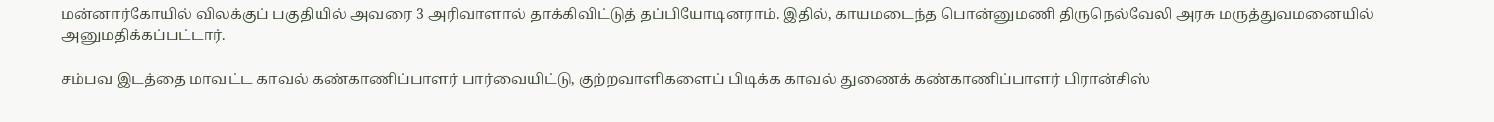மன்னார்கோயில் விலக்குப் பகுதியில் அவரை 3 அரிவாளால் தாக்கிவிட்டுத் தப்பியோடினராம். இதில், காயமடைந்த பொன்னுமணி திருநெல்வேலி அரசு மருத்துவமனையில் அனுமதிக்கப்பட்டார்.

சம்பவ இடத்தை மாவட்ட காவல் கண்காணிப்பாளர் பார்வையிட்டு, குற்றவாளிகளைப் பிடிக்க காவல் துணைக் கண்காணிப்பாளர் பிரான்சிஸ்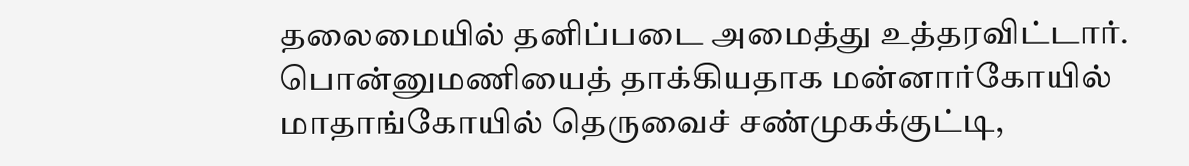தலைமையில் தனிப்படை அமைத்து உத்தரவிட்டார். பொன்னுமணியைத் தாக்கியதாக மன்னார்கோயில் மாதாங்கோயில் தெருவைச் சண்முகக்குட்டி,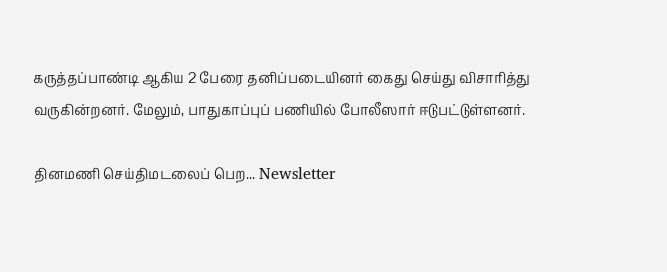கருத்தப்பாண்டி ஆகிய 2 பேரை தனிப்படையினர் கைது செய்து விசாரித்து வருகின்றனர். மேலும், பாதுகாப்புப் பணியில் போலீஸார் ஈடுபட்டுள்ளனர்.

தினமணி செய்திமடலைப் பெற... Newsletter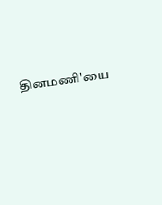தினமணி'யை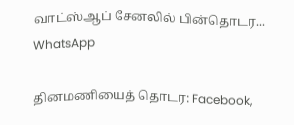வாட்ஸ்ஆப் சேனலில் பின்தொடர... WhatsApp

தினமணியைத் தொடர: Facebook,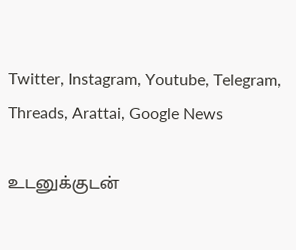Twitter, Instagram, Youtube, Telegram, Threads, Arattai, Google News

உடனுக்குடன்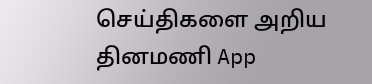செய்திகளை அறிய தினமணி App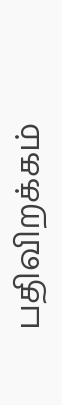பதிவிறக்கம்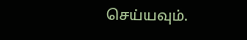செய்யவும்.